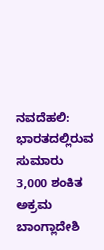ನವದೆಹಲಿ: ಭಾರತದಲ್ಲಿರುವ ಸುಮಾರು 3,000 ಶಂಕಿತ ಅಕ್ರಮ ಬಾಂಗ್ಲಾದೇಶಿ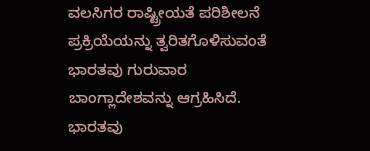ವಲಸಿಗರ ರಾಷ್ಟ್ರೀಯತೆ ಪರಿಶೀಲನೆ ಪ್ರಕ್ರಿಯೆಯನ್ನು ತ್ವರಿತಗೊಳಿಸುವಂತೆ ಭಾರತವು ಗುರುವಾರ ಬಾಂಗ್ಲಾದೇಶವನ್ನು ಆಗ್ರಹಿಸಿದೆ.
ಭಾರತವು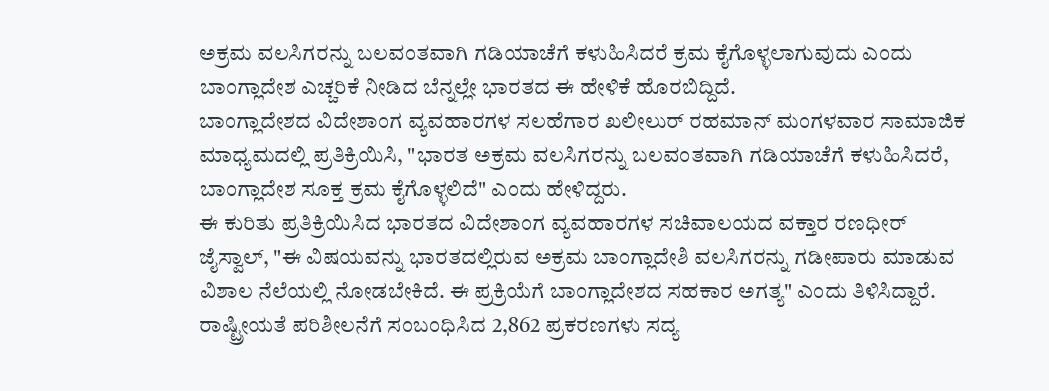ಅಕ್ರಮ ವಲಸಿಗರನ್ನು ಬಲವಂತವಾಗಿ ಗಡಿಯಾಚೆಗೆ ಕಳುಹಿಸಿದರೆ ಕ್ರಮ ಕೈಗೊಳ್ಳಲಾಗುವುದು ಎಂದು ಬಾಂಗ್ಲಾದೇಶ ಎಚ್ಚರಿಕೆ ನೀಡಿದ ಬೆನ್ನಲ್ಲೇ ಭಾರತದ ಈ ಹೇಳಿಕೆ ಹೊರಬಿದ್ದಿದೆ.
ಬಾಂಗ್ಲಾದೇಶದ ವಿದೇಶಾಂಗ ವ್ಯವಹಾರಗಳ ಸಲಹೆಗಾರ ಖಲೀಲುರ್ ರಹಮಾನ್ ಮಂಗಳವಾರ ಸಾಮಾಜಿಕ ಮಾಧ್ಯಮದಲ್ಲಿ ಪ್ರತಿಕ್ರಿಯಿಸಿ, "ಭಾರತ ಅಕ್ರಮ ವಲಸಿಗರನ್ನು ಬಲವಂತವಾಗಿ ಗಡಿಯಾಚೆಗೆ ಕಳುಹಿಸಿದರೆ, ಬಾಂಗ್ಲಾದೇಶ ಸೂಕ್ತ ಕ್ರಮ ಕೈಗೊಳ್ಳಲಿದೆ" ಎಂದು ಹೇಳಿದ್ದರು.
ಈ ಕುರಿತು ಪ್ರತಿಕ್ರಿಯಿಸಿದ ಭಾರತದ ವಿದೇಶಾಂಗ ವ್ಯವಹಾರಗಳ ಸಚಿವಾಲಯದ ವಕ್ತಾರ ರಣಧೀರ್ ಜೈಸ್ವಾಲ್, "ಈ ವಿಷಯವನ್ನು ಭಾರತದಲ್ಲಿರುವ ಅಕ್ರಮ ಬಾಂಗ್ಲಾದೇಶಿ ವಲಸಿಗರನ್ನು ಗಡೀಪಾರು ಮಾಡುವ ವಿಶಾಲ ನೆಲೆಯಲ್ಲಿ ನೋಡಬೇಕಿದೆ. ಈ ಪ್ರಕ್ರಿಯೆಗೆ ಬಾಂಗ್ಲಾದೇಶದ ಸಹಕಾರ ಅಗತ್ಯ" ಎಂದು ತಿಳಿಸಿದ್ದಾರೆ.
ರಾಷ್ಟ್ರೀಯತೆ ಪರಿಶೀಲನೆಗೆ ಸಂಬಂಧಿಸಿದ 2,862 ಪ್ರಕರಣಗಳು ಸದ್ಯ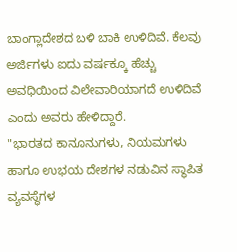ಬಾಂಗ್ಲಾದೇಶದ ಬಳಿ ಬಾಕಿ ಉಳಿದಿವೆ. ಕೆಲವು ಅರ್ಜಿಗಳು ಐದು ವರ್ಷಕ್ಕೂ ಹೆಚ್ಚು ಅವಧಿಯಿಂದ ವಿಲೇವಾರಿಯಾಗದೆ ಉಳಿದಿವೆ ಎಂದು ಅವರು ಹೇಳಿದ್ದಾರೆ.
"ಭಾರತದ ಕಾನೂನುಗಳು, ನಿಯಮಗಳು ಹಾಗೂ ಉಭಯ ದೇಶಗಳ ನಡುವಿನ ಸ್ಥಾಪಿತ ವ್ಯವಸ್ಥೆಗಳ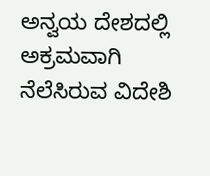ಅನ್ವಯ ದೇಶದಲ್ಲಿ ಅಕ್ರಮವಾಗಿ ನೆಲೆಸಿರುವ ವಿದೇಶಿ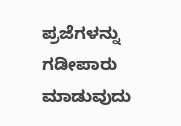ಪ್ರಜೆಗಳನ್ನು ಗಡೀಪಾರು ಮಾಡುವುದು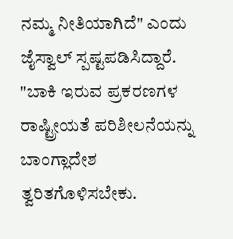ನಮ್ಮ ನೀತಿಯಾಗಿದೆ" ಎಂದು ಜೈಸ್ವಾಲ್ ಸ್ಪಷ್ಟಪಡಿಸಿದ್ದಾರೆ.
"ಬಾಕಿ ಇರುವ ಪ್ರಕರಣಗಳ ರಾಷ್ಟ್ರೀಯತೆ ಪರಿಶೀಲನೆಯನ್ನು ಬಾಂಗ್ಲಾದೇಶ ತ್ವರಿತಗೊಳಿಸಬೇಕು.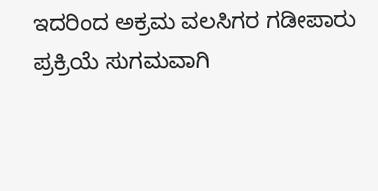ಇದರಿಂದ ಅಕ್ರಮ ವಲಸಿಗರ ಗಡೀಪಾರು ಪ್ರಕ್ರಿಯೆ ಸುಗಮವಾಗಿ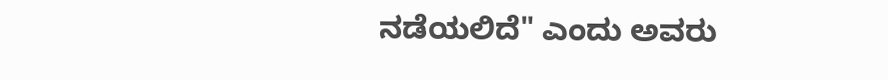ನಡೆಯಲಿದೆ" ಎಂದು ಅವರು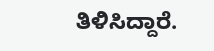ತಿಳಿಸಿದ್ದಾರೆ.